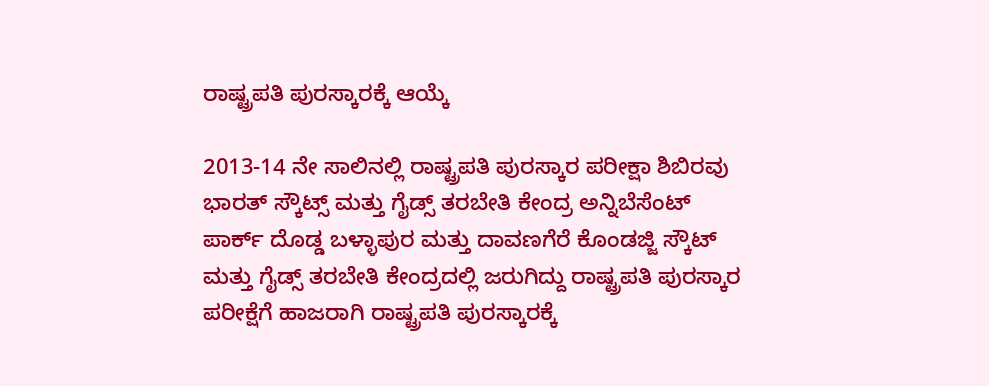ರಾಷ್ಟ್ರಪತಿ ಪುರಸ್ಕಾರಕ್ಕೆ ಆಯ್ಕೆ

2013-14 ನೇ ಸಾಲಿನಲ್ಲಿ ರಾಷ್ಟ್ರಪತಿ ಪುರಸ್ಕಾರ ಪರೀಕ್ಷಾ ಶಿಬಿರವು ಭಾರತ್ ಸ್ಕೌಟ್ಸ್ ಮತ್ತು ಗೈಡ್ಸ್ ತರಬೇತಿ ಕೇಂದ್ರ ಅನ್ನಿಬೆಸೆಂಟ್ ಪಾರ್ಕ್ ದೊಡ್ಡ ಬಳ್ಳಾಪುರ ಮತ್ತು ದಾವಣಗೆರೆ ಕೊಂಡಜ್ಜಿ ಸ್ಕೌಟ್ ಮತ್ತು ಗೈಡ್ಸ್ ತರಬೇತಿ ಕೇಂದ್ರದಲ್ಲಿ ಜರುಗಿದ್ದು ರಾಷ್ಟ್ರಪತಿ ಪುರಸ್ಕಾರ ಪರೀಕ್ಷೆಗೆ ಹಾಜರಾಗಿ ರಾಷ್ಟ್ರಪತಿ ಪುರಸ್ಕಾರಕ್ಕೆ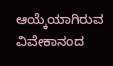ಆಯ್ಕೆಯಾಗಿರುವ ವಿವೇಕಾನಂದ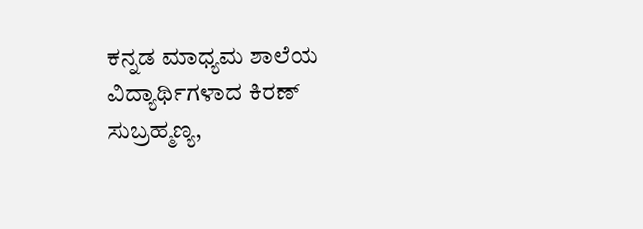ಕನ್ನಡ ಮಾಧ್ಯಮ ಶಾಲೆಯ ವಿದ್ಯಾರ್ಥಿಗಳಾದ ಕಿರಣ್ ಸುಬ್ರಹ್ಮಣ್ಯ,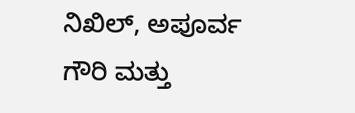ನಿಖಿಲ್, ಅಪೂರ್ವ ಗೌರಿ ಮತ್ತು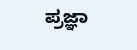ಪ್ರಜ್ಞಾ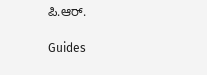ಪಿ.ಆರ್.

Guides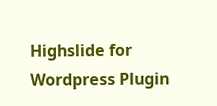Highslide for Wordpress Plugin